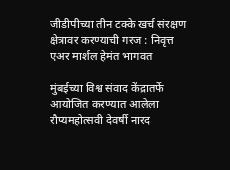जीडीपीच्या तीन टक्के खर्च संरक्षण क्षेत्रावर करण्याची गरज : निवृत्त एअर मार्शल हेमंत भागवत

मुंबईच्या विश्व संवाद केंद्रातर्फे आयोजित करण्यात आलेला रौप्यमहोत्सवी देवर्षी नारद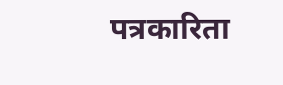पत्रकारिता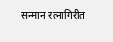सन्मान रत्नागिरीत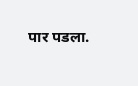पार पडला.